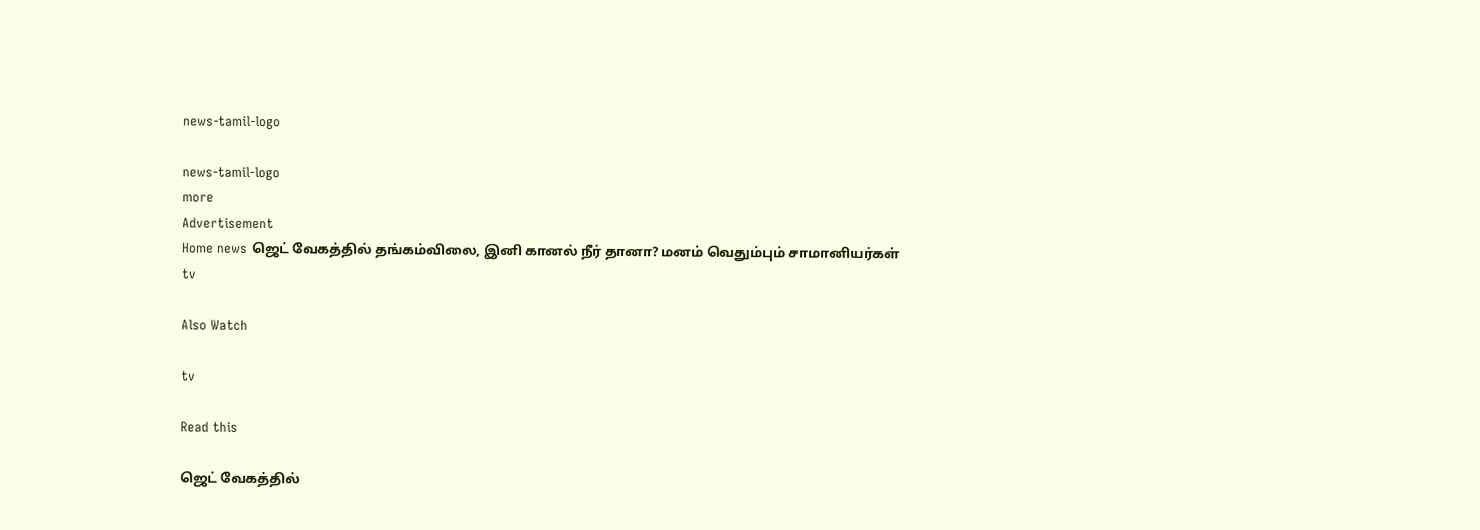news-tamil-logo

news-tamil-logo
more
Advertisement
Home news ஜெட் வேகத்தில் தங்கம்விலை, இனி கானல் நீர் தானா? மனம் வெதும்பும் சாமானியர்கள்
tv

Also Watch

tv

Read this

ஜெட் வேகத்தில்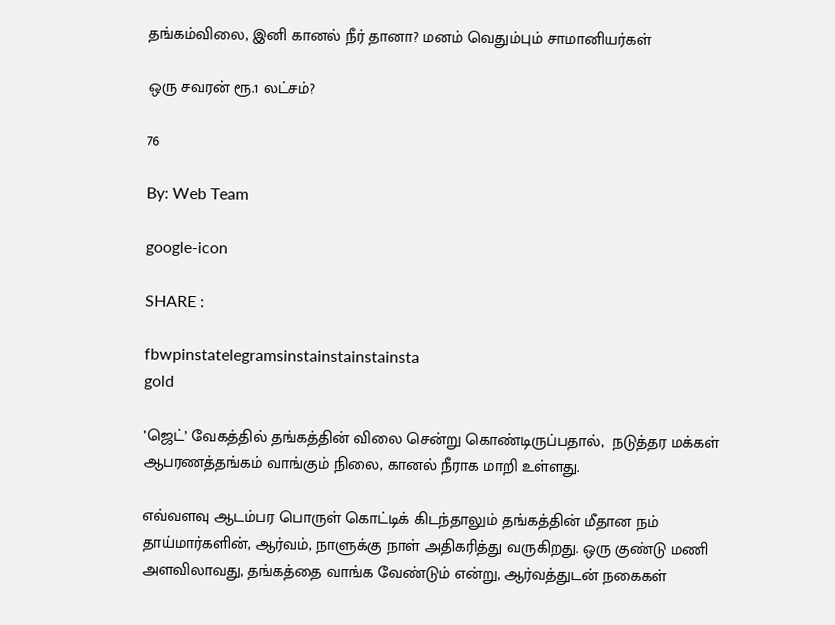தங்கம்விலை, இனி கானல் நீர் தானா? மனம் வெதும்பும் சாமானியர்கள்

ஒரு சவரன் ரூ.1 லட்சம்?

76

By: Web Team

google-icon

SHARE :

fbwpinstatelegramsinstainstainstainsta
gold

’ஜெட்’ வேகத்தில் தங்கத்தின் விலை சென்று கொண்டிருப்பதால்,  நடுத்தர மக்கள் ஆபரணத்தங்கம் வாங்கும் நிலை, கானல் நீராக மாறி உள்ளது.

எவ்வளவு ஆடம்பர பொருள் கொட்டிக் கிடந்தாலும் தங்கத்தின் மீதான நம் தாய்மார்களின், ஆர்வம், நாளுக்கு நாள் அதிகரித்து வருகிறது. ஒரு குண்டு மணி அளவிலாவது, தங்கத்தை வாங்க வேண்டும் என்று, ஆர்வத்துடன் நகைகள்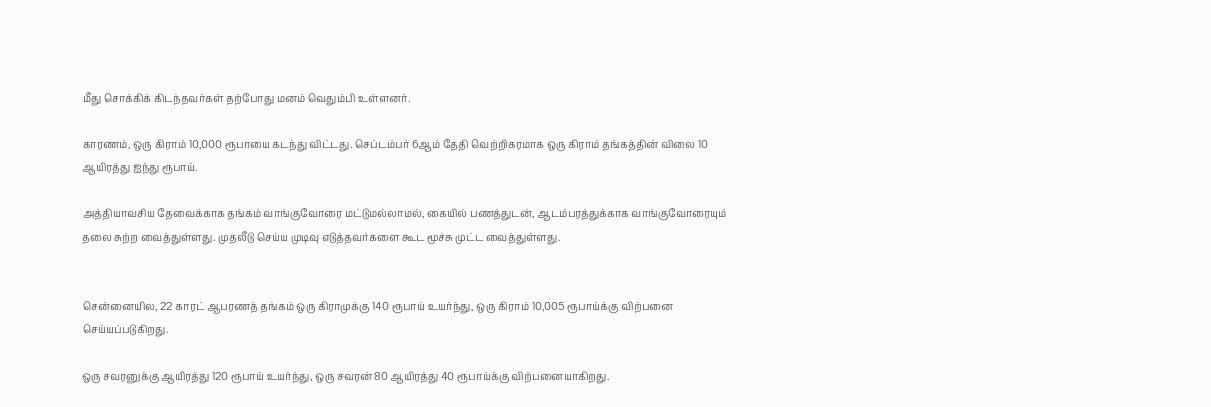மீது சொக்கிக் கிடந்தவர்கள் தற்போது மனம் வெதும்பி உள்ளனர்.

காரணம், ஒரு கிராம் 10,000 ரூபாயை கடந்து விட்டது. செப்டம்பர் 6ஆம் தேதி வெற்றிகரமாக ஒரு கிராம் தங்கத்தின் விலை 10 ஆயிரத்து ஐந்து ரூபாய்.

அத்தியாவசிய தேவைக்காக தங்கம் வாங்குவோரை மட்டுமல்லாமல், கையில் பணத்துடன், ஆடம்பரத்துக்காக வாங்குவோரையும் தலை சுற்ற வைத்துள்ளது. முதலீடு செய்ய முடிவு எடுத்தவர்களை கூட மூச்சு முட்ட வைத்துள்ளது.


சென்னையில, 22 காரட் ஆபரணத் தங்கம் ஒரு கிராமுக்கு 140 ரூபாய் உயர்ந்து, ஒரு கிராம் 10,005 ரூபாய்க்கு விற்பனை செய்யப்படுகிறது.

ஒரு சவரனுக்கு ஆயிரத்து 120 ரூபாய் உயர்ந்து, ஒரு சவரன் 80 ஆயிரத்து 40 ரூபாய்க்கு விற்பனையாகிறது.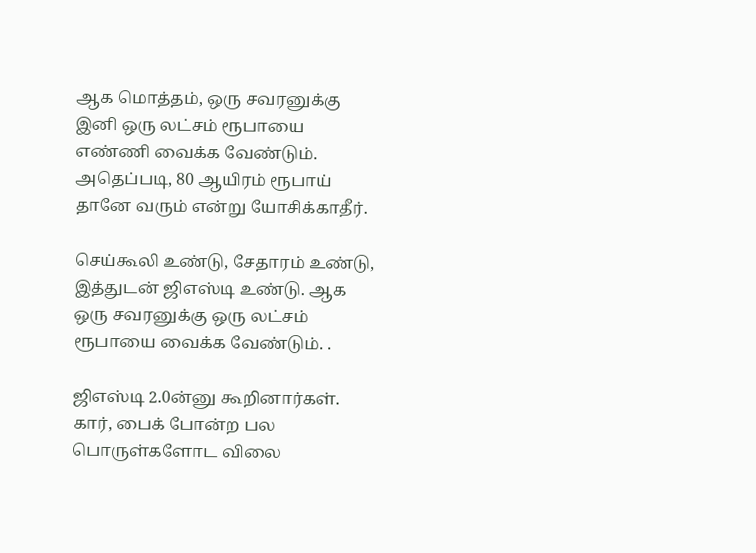ஆக மொத்தம், ஒரு சவரனுக்கு இனி ஒரு லட்சம் ரூபாயை எண்ணி வைக்க வேண்டும். அதெப்படி, 80 ஆயிரம் ரூபாய் தானே வரும் என்று யோசிக்காதீர்.

செய்கூலி உண்டு, சேதாரம் உண்டு, இத்துடன் ஜிஎஸ்டி உண்டு. ஆக ஒரு சவரனுக்கு ஒரு லட்சம் ரூபாயை வைக்க வேண்டும். .

ஜிஎஸ்டி 2.0ன்னு கூறினார்கள். கார், பைக் போன்ற பல பொருள்களோட விலை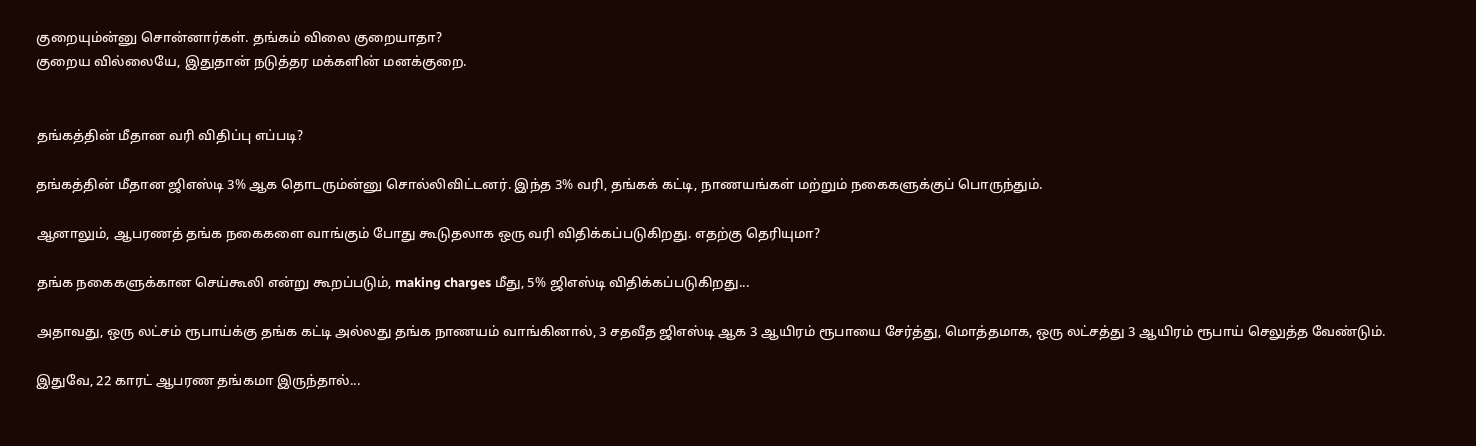குறையும்ன்னு சொன்னார்கள். தங்கம் விலை குறையாதா?
குறைய வில்லையே, இதுதான் நடுத்தர மக்களின் மனக்குறை.


தங்கத்தின் மீதான வரி விதிப்பு எப்படி?

தங்கத்தின் மீதான ஜிஎஸ்டி 3% ஆக தொடரும்ன்னு சொல்லிவிட்டனர். இந்த 3% வரி, தங்கக் கட்டி, நாணயங்கள் மற்றும் நகைகளுக்குப் பொருந்தும்.

ஆனாலும், ஆபரணத் தங்க நகைகளை வாங்கும் போது கூடுதலாக ஒரு வரி விதிக்கப்படுகிறது. எதற்கு தெரியுமா?

தங்க நகைகளுக்கான செய்கூலி என்று கூறப்படும், making charges மீது, 5% ஜிஎஸ்டி விதிக்கப்படுகிறது...

அதாவது, ஒரு லட்சம் ரூபாய்க்கு தங்க கட்டி அல்லது தங்க நாணயம் வாங்கினால், 3 சதவீத ஜிஎஸ்டி ஆக 3 ஆயிரம் ரூபாயை சேர்த்து, மொத்தமாக, ஒரு லட்சத்து 3 ஆயிரம் ரூபாய் செலுத்த வேண்டும்.

இதுவே, 22 காரட் ஆபரண தங்கமா இருந்தால்...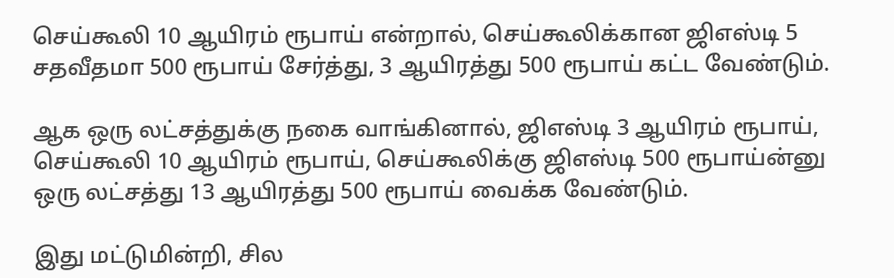செய்கூலி 10 ஆயிரம் ரூபாய் என்றால், செய்கூலிக்கான ஜிஎஸ்டி 5 சதவீதமா 500 ரூபாய் சேர்த்து, 3 ஆயிரத்து 500 ரூபாய் கட்ட வேண்டும்.

ஆக ஒரு லட்சத்துக்கு நகை வாங்கினால், ஜிஎஸ்டி 3 ஆயிரம் ரூபாய், செய்கூலி 10 ஆயிரம் ரூபாய், செய்கூலிக்கு ஜிஎஸ்டி 500 ரூபாய்ன்னு ஒரு லட்சத்து 13 ஆயிரத்து 500 ரூபாய் வைக்க வேண்டும்.

இது மட்டுமின்றி, சில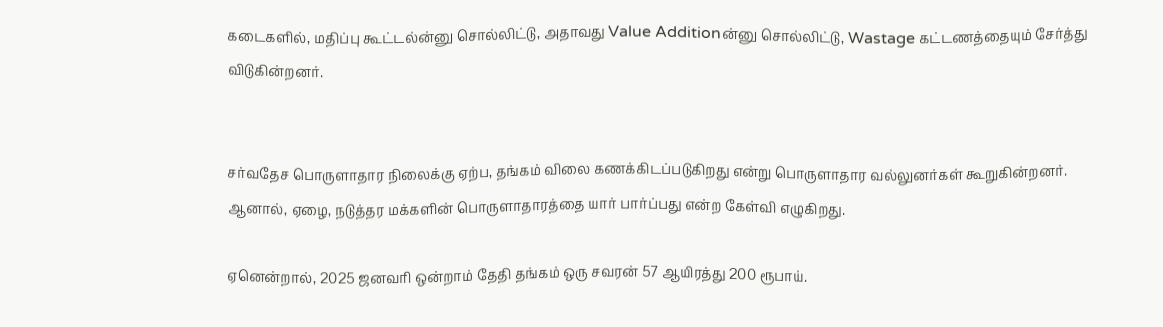கடைகளில், மதிப்பு கூட்டல்ன்னு சொல்லிட்டு, அதாவது Value Additionன்னு சொல்லிட்டு, Wastage கட்டணத்தையும் சேர்த்து விடுகின்றனர்.


சர்வதேச பொருளாதார நிலைக்கு ஏற்ப, தங்கம் விலை கணக்கிடப்படுகிறது என்று பொருளாதார வல்லுனர்கள் கூறுகின்றனர். ஆனால், ஏழை, நடுத்தர மக்களின் பொருளாதாரத்தை யார் பார்ப்பது என்ற கேள்வி எழுகிறது.

ஏனென்றால், 2025 ஜனவரி ஒன்றாம் தேதி தங்கம் ஒரு சவரன் 57 ஆயிரத்து 200 ரூபாய்.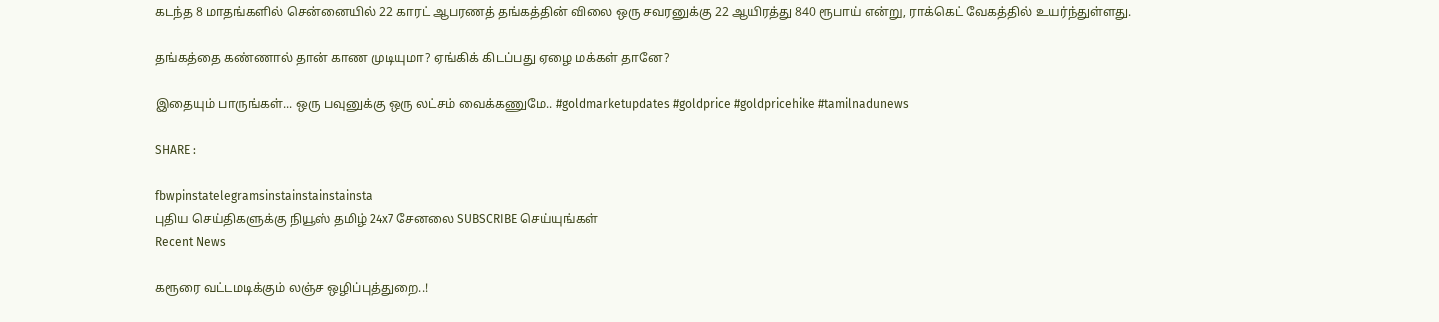கடந்த 8 மாதங்களில் சென்னையில் 22 காரட் ஆபரணத் தங்கத்தின் விலை ஒரு சவரனுக்கு 22 ஆயிரத்து 840 ரூபாய் என்று, ராக்கெட் வேகத்தில் உயர்ந்துள்ளது.

தங்கத்தை கண்ணால் தான் காண முடியுமா? ஏங்கிக் கிடப்பது ஏழை மக்கள் தானே?

இதையும் பாருங்கள்... ஒரு பவுனுக்கு ஒரு லட்சம் வைக்கணுமே.. #goldmarketupdates #goldprice #goldpricehike #tamilnadunews

SHARE :

fbwpinstatelegramsinstainstainstainsta
புதிய செய்திகளுக்கு நியூஸ் தமிழ் 24x7 சேனலை SUBSCRIBE செய்யுங்கள்
Recent News

கரூரை வட்டமடிக்கும் லஞ்ச ஒழிப்புத்துறை..!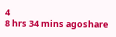4
8 hrs 34 mins agoshare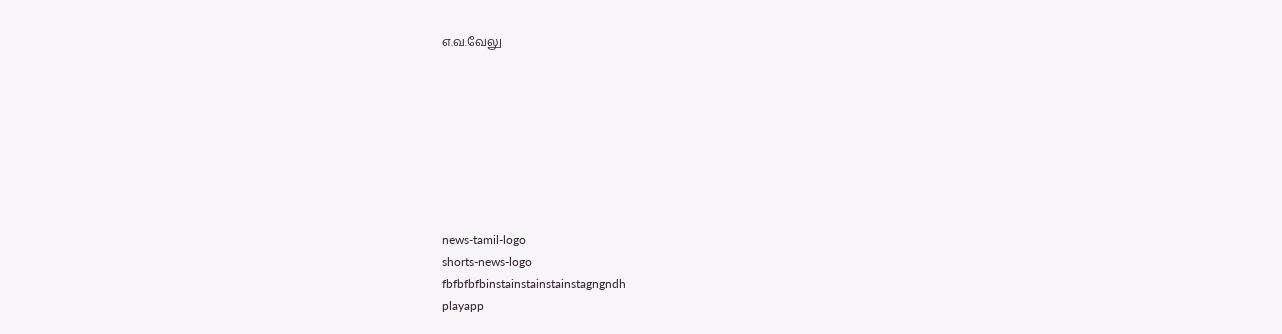எ.வ.வேலு








news-tamil-logo
shorts-news-logo
fbfbfbfbinstainstainstainstagngndh
playapp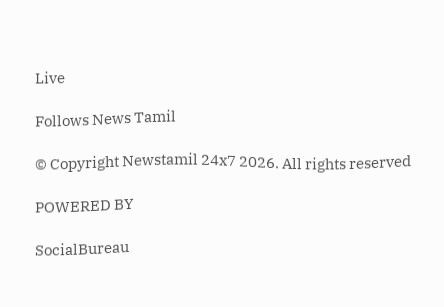Live

Follows News Tamil

© Copyright Newstamil 24x7 2026. All rights reserved

POWERED BY

SocialBureau